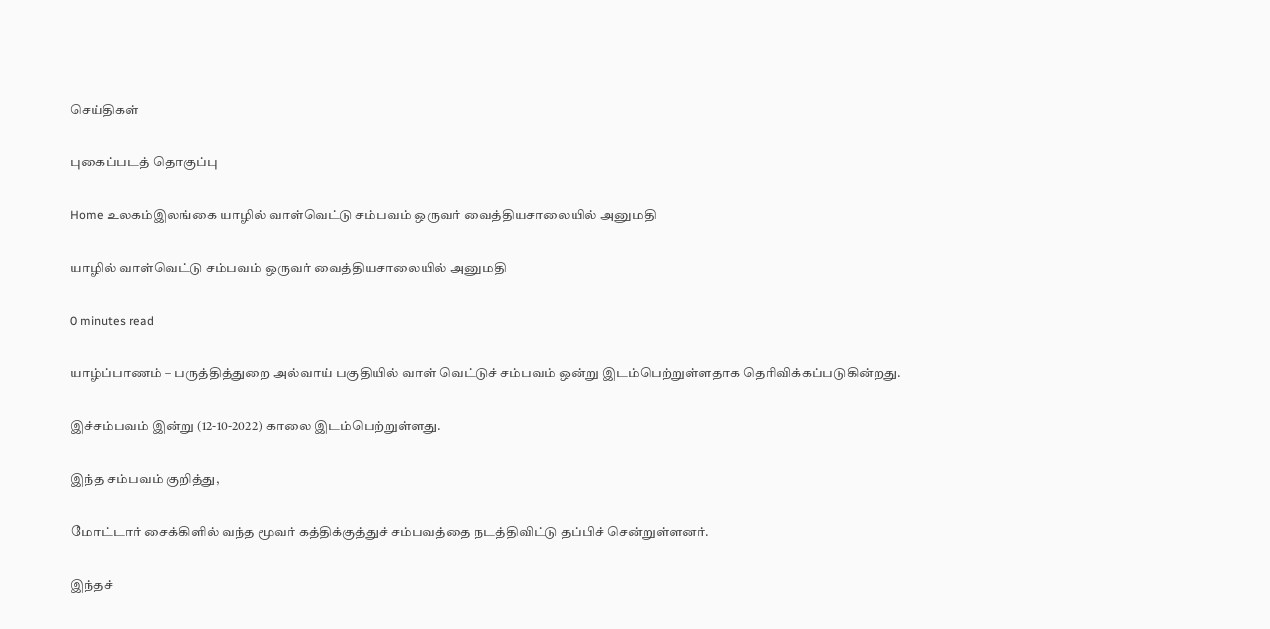செய்திகள்

புகைப்படத் தொகுப்பு

Home உலகம்இலங்கை யாழில் வாள்வெட்டு சம்பவம் ஒருவர் வைத்தியசாலையில் அனுமதி

யாழில் வாள்வெட்டு சம்பவம் ஒருவர் வைத்தியசாலையில் அனுமதி

0 minutes read

யாழ்ப்பாணம் – பருத்தித்துறை அல்வாய் பகுதியில் வாள் வெட்டுச் சம்பவம் ஒன்று இடம்பெற்றுள்ளதாக தெரிவிக்கப்படுகின்றது.

இச்சம்பவம் இன்று (12-10-2022) காலை இடம்பெற்றுள்ளது.

இந்த சம்பவம் குறித்து,

மோட்டார் சைக்கிளில் வந்த மூவர் கத்திக்குத்துச் சம்பவத்தை நடத்திவிட்டு தப்பிச் சென்றுள்ளனர்.

இந்தச்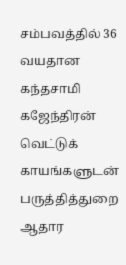சம்பவத்தில் 36 வயதான கந்தசாமி கஜேந்திரன் வெட்டுக் காயங்களுடன் பருத்தித்துறை ஆதார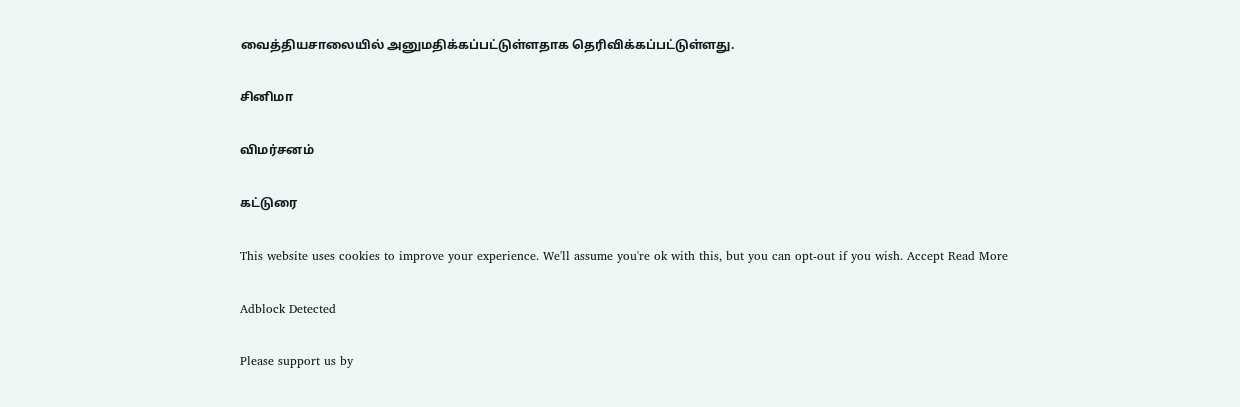வைத்தியசாலையில் அனுமதிக்கப்பட்டுள்ளதாக தெரிவிக்கப்பட்டுள்ளது.

சினிமா

விமர்சனம்

கட்டுரை

This website uses cookies to improve your experience. We'll assume you're ok with this, but you can opt-out if you wish. Accept Read More

Adblock Detected

Please support us by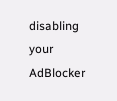disabling your AdBlocker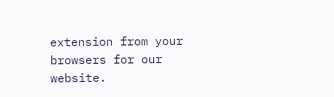extension from your browsers for our website.